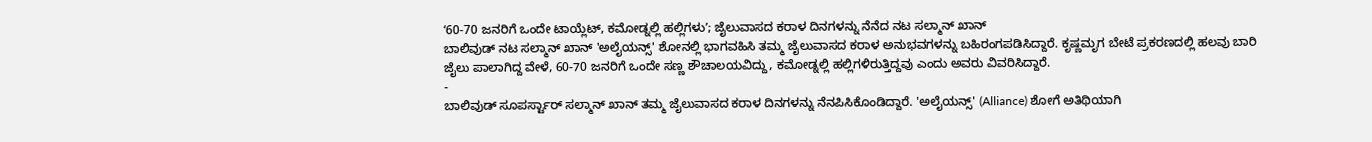ʻ60-70 ಜನರಿಗೆ ಒಂದೇ ಟಾಯ್ಲೆಟ್, ಕಮೋಡ್ನಲ್ಲಿ ಹಲ್ಲಿಗಳುʼ; ಜೈಲುವಾಸದ ಕರಾಳ ದಿನಗಳನ್ನು ನೆನೆದ ನಟ ಸಲ್ಮಾನ್ ಖಾನ್
ಬಾಲಿವುಡ್ ನಟ ಸಲ್ಮಾನ್ ಖಾನ್ 'ಅಲೈಯನ್ಸ್' ಶೋನಲ್ಲಿ ಭಾಗವಹಿಸಿ ತಮ್ಮ ಜೈಲುವಾಸದ ಕರಾಳ ಅನುಭವಗಳನ್ನು ಬಹಿರಂಗಪಡಿಸಿದ್ದಾರೆ. ಕೃಷ್ಣಮೃಗ ಬೇಟೆ ಪ್ರಕರಣದಲ್ಲಿ ಹಲವು ಬಾರಿ ಜೈಲು ಪಾಲಾಗಿದ್ದ ವೇಳೆ, 60-70 ಜನರಿಗೆ ಒಂದೇ ಸಣ್ಣ ಶೌಚಾಲಯವಿದ್ದು, ಕಮೋಡ್ನಲ್ಲಿ ಹಲ್ಲಿಗಳಿರುತ್ತಿದ್ದವು ಎಂದು ಅವರು ವಿವರಿಸಿದ್ದಾರೆ.
-
ಬಾಲಿವುಡ್ ಸೂಪರ್ಸ್ಟಾರ್ ಸಲ್ಮಾನ್ ಖಾನ್ ತಮ್ಮ ಜೈಲುವಾಸದ ಕರಾಳ ದಿನಗಳನ್ನು ನೆನಪಿಸಿಕೊಂಡಿದ್ದಾರೆ. 'ಅಲೈಯನ್ಸ್' (Alliance) ಶೋಗೆ ಅತಿಥಿಯಾಗಿ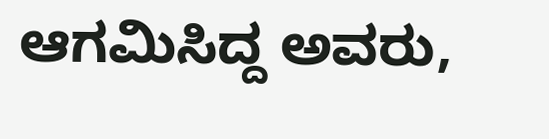ಆಗಮಿಸಿದ್ದ ಅವರು,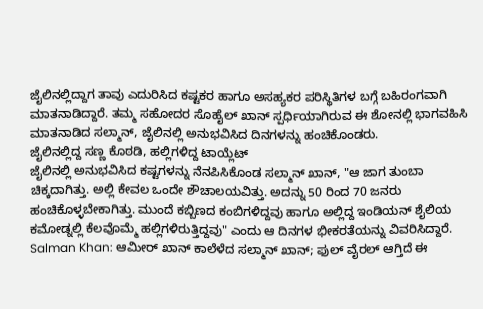ಜೈಲಿನಲ್ಲಿದ್ದಾಗ ತಾವು ಎದುರಿಸಿದ ಕಷ್ಟಕರ ಹಾಗೂ ಅಸಹ್ಯಕರ ಪರಿಸ್ಥಿತಿಗಳ ಬಗ್ಗೆ ಬಹಿರಂಗವಾಗಿ ಮಾತನಾಡಿದ್ದಾರೆ. ತಮ್ಮ ಸಹೋದರ ಸೊಹೈಲ್ ಖಾನ್ ಸ್ಪರ್ಧಿಯಾಗಿರುವ ಈ ಶೋನಲ್ಲಿ ಭಾಗವಹಿಸಿ ಮಾತನಾಡಿದ ಸಲ್ಮಾನ್, ಜೈಲಿನಲ್ಲಿ ಅನುಭವಿಸಿದ ದಿನಗಳನ್ನು ಹಂಚಿಕೊಂಡರು.
ಜೈಲಿನಲ್ಲಿದ್ದ ಸಣ್ಣ ಕೊಠಡಿ, ಹಲ್ಲಿಗಳಿದ್ದ ಟಾಯ್ಲೆಟ್
ಜೈಲಿನಲ್ಲಿ ಅನುಭವಿಸಿದ ಕಷ್ಟಗಳನ್ನು ನೆನಪಿಸಿಕೊಂಡ ಸಲ್ಮಾನ್ ಖಾನ್, "ಆ ಜಾಗ ತುಂಬಾ ಚಿಕ್ಕದಾಗಿತ್ತು. ಅಲ್ಲಿ ಕೇವಲ ಒಂದೇ ಶೌಚಾಲಯವಿತ್ತು. ಅದನ್ನು 50 ರಿಂದ 70 ಜನರು ಹಂಚಿಕೊಳ್ಳಬೇಕಾಗಿತ್ತು. ಮುಂದೆ ಕಬ್ಬಿಣದ ಕಂಬಿಗಳಿದ್ದವು ಹಾಗೂ ಅಲ್ಲಿದ್ದ ಇಂಡಿಯನ್ ಶೈಲಿಯ ಕಮೋಡ್ನಲ್ಲಿ ಕೆಲವೊಮ್ಮೆ ಹಲ್ಲಿಗಳಿರುತ್ತಿದ್ದವು" ಎಂದು ಆ ದಿನಗಳ ಭೀಕರತೆಯನ್ನು ವಿವರಿಸಿದ್ದಾರೆ.
Salman Khan: ಆಮೀರ್ ಖಾನ್ ಕಾಲೆಳೆದ ಸಲ್ಮಾನ್ ಖಾನ್; ಫುಲ್ ವೈರಲ್ ಆಗ್ತಿದೆ ಈ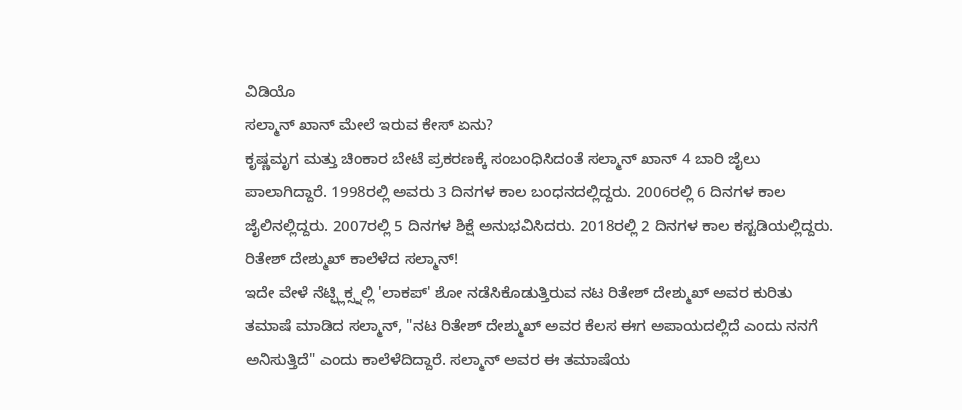ವಿಡಿಯೊ
ಸಲ್ಮಾನ್ ಖಾನ್ ಮೇಲೆ ಇರುವ ಕೇಸ್ ಏನು?
ಕೃಷ್ಣಮೃಗ ಮತ್ತು ಚಿಂಕಾರ ಬೇಟೆ ಪ್ರಕರಣಕ್ಕೆ ಸಂಬಂಧಿಸಿದಂತೆ ಸಲ್ಮಾನ್ ಖಾನ್ 4 ಬಾರಿ ಜೈಲು ಪಾಲಾಗಿದ್ದಾರೆ. 1998ರಲ್ಲಿ ಅವರು 3 ದಿನಗಳ ಕಾಲ ಬಂಧನದಲ್ಲಿದ್ದರು. 2006ರಲ್ಲಿ 6 ದಿನಗಳ ಕಾಲ ಜೈಲಿನಲ್ಲಿದ್ದರು. 2007ರಲ್ಲಿ 5 ದಿನಗಳ ಶಿಕ್ಷೆ ಅನುಭವಿಸಿದರು. 2018ರಲ್ಲಿ 2 ದಿನಗಳ ಕಾಲ ಕಸ್ಟಡಿಯಲ್ಲಿದ್ದರು.
ರಿತೇಶ್ ದೇಶ್ಮುಖ್ ಕಾಲೆಳೆದ ಸಲ್ಮಾನ್!
ಇದೇ ವೇಳೆ ನೆಟ್ಫ್ಲಿಕ್ಸ್ನಲ್ಲಿ 'ಲಾಕಪ್' ಶೋ ನಡೆಸಿಕೊಡುತ್ತಿರುವ ನಟ ರಿತೇಶ್ ದೇಶ್ಮುಖ್ ಅವರ ಕುರಿತು ತಮಾಷೆ ಮಾಡಿದ ಸಲ್ಮಾನ್, "ನಟ ರಿತೇಶ್ ದೇಶ್ಮುಖ್ ಅವರ ಕೆಲಸ ಈಗ ಅಪಾಯದಲ್ಲಿದೆ ಎಂದು ನನಗೆ ಅನಿಸುತ್ತಿದೆ" ಎಂದು ಕಾಲೆಳೆದಿದ್ದಾರೆ. ಸಲ್ಮಾನ್ ಅವರ ಈ ತಮಾಷೆಯ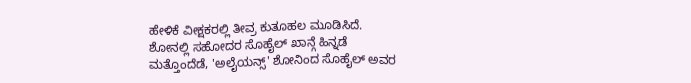ಹೇಳಿಕೆ ವೀಕ್ಷಕರಲ್ಲಿ ತೀವ್ರ ಕುತೂಹಲ ಮೂಡಿಸಿದೆ.
ಶೋನಲ್ಲಿ ಸಹೋದರ ಸೊಹೈಲ್ ಖಾನ್ಗೆ ಹಿನ್ನಡೆ
ಮತ್ತೊಂದೆಡೆ, 'ಅಲೈಯನ್ಸ್' ಶೋನಿಂದ ಸೊಹೈಲ್ ಅವರ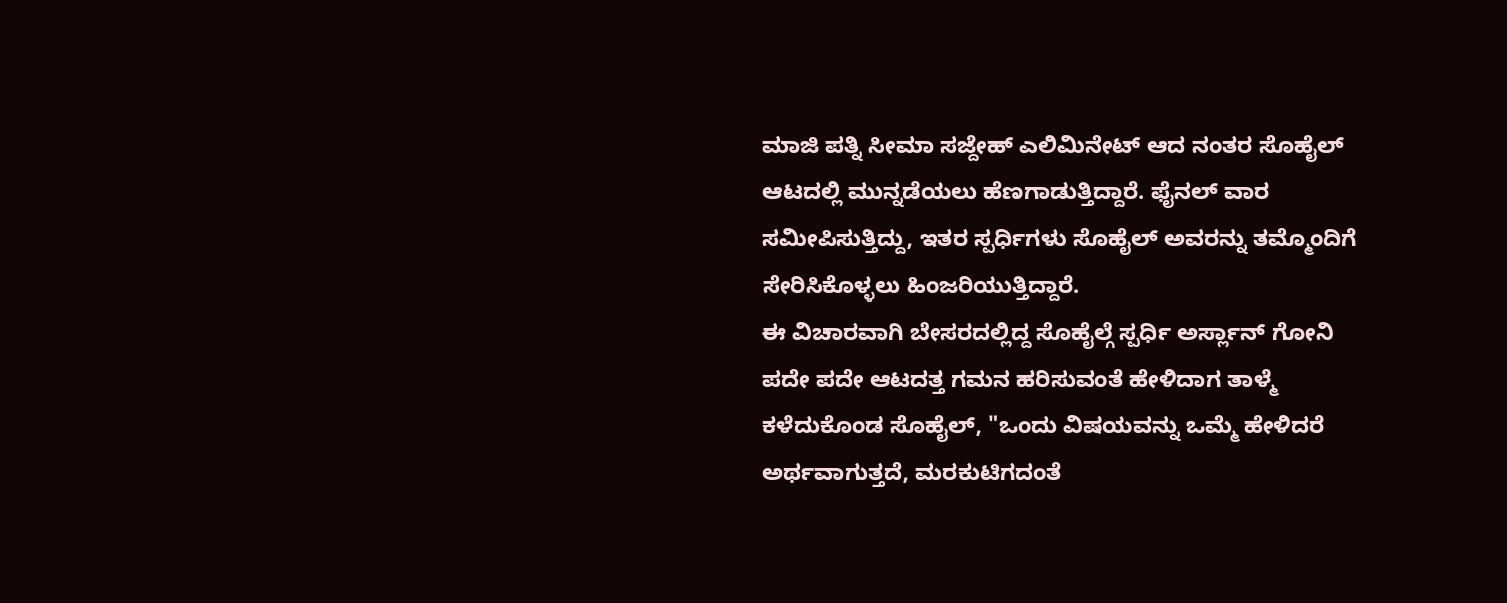ಮಾಜಿ ಪತ್ನಿ ಸೀಮಾ ಸಜ್ದೇಹ್ ಎಲಿಮಿನೇಟ್ ಆದ ನಂತರ ಸೊಹೈಲ್ ಆಟದಲ್ಲಿ ಮುನ್ನಡೆಯಲು ಹೆಣಗಾಡುತ್ತಿದ್ದಾರೆ. ಫೈನಲ್ ವಾರ ಸಮೀಪಿಸುತ್ತಿದ್ದು, ಇತರ ಸ್ಪರ್ಧಿಗಳು ಸೊಹೈಲ್ ಅವರನ್ನು ತಮ್ಮೊಂದಿಗೆ ಸೇರಿಸಿಕೊಳ್ಳಲು ಹಿಂಜರಿಯುತ್ತಿದ್ದಾರೆ.
ಈ ವಿಚಾರವಾಗಿ ಬೇಸರದಲ್ಲಿದ್ದ ಸೊಹೈಲ್ಗೆ ಸ್ಪರ್ಧಿ ಅರ್ಸ್ಲಾನ್ ಗೋನಿ ಪದೇ ಪದೇ ಆಟದತ್ತ ಗಮನ ಹರಿಸುವಂತೆ ಹೇಳಿದಾಗ ತಾಳ್ಮೆ ಕಳೆದುಕೊಂಡ ಸೊಹೈಲ್, "ಒಂದು ವಿಷಯವನ್ನು ಒಮ್ಮೆ ಹೇಳಿದರೆ ಅರ್ಥವಾಗುತ್ತದೆ, ಮರಕುಟಿಗದಂತೆ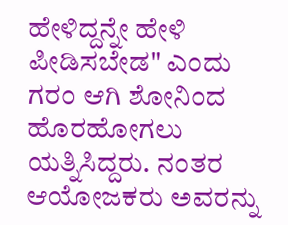ಹೇಳಿದ್ದನ್ನೇ ಹೇಳಿ ಪೀಡಿಸಬೇಡ" ಎಂದು ಗರಂ ಆಗಿ ಶೋನಿಂದ ಹೊರಹೋಗಲು ಯತ್ನಿಸಿದ್ದರು. ನಂತರ ಆಯೋಜಕರು ಅವರನ್ನು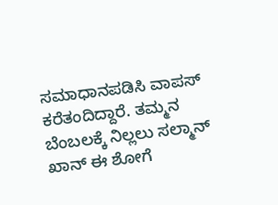ಸಮಾಧಾನಪಡಿಸಿ ವಾಪಸ್ ಕರೆತಂದಿದ್ದಾರೆ. ತಮ್ಮನ ಬೆಂಬಲಕ್ಕೆ ನಿಲ್ಲಲು ಸಲ್ಮಾನ್ ಖಾನ್ ಈ ಶೋಗೆ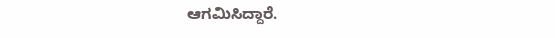ಆಗಮಿಸಿದ್ದಾರೆ.